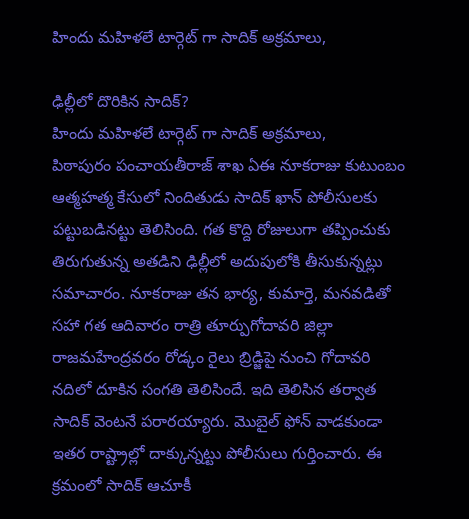హిందు మహిళలే టార్గెట్ గా సాదిక్ అక్రమాలు,

ఢిల్లీలో దొరికిన సాదిక్?
హిందు మహిళలే టార్గెట్ గా సాదిక్ అక్రమాలు,
పిఠాపురం పంచాయతీరాజ్ శాఖ ఏఈ నూకరాజు కుటుంబం ఆత్మహత్మ కేసులో నిందితుడు సాదిక్ ఖాన్ పోలీసులకు పట్టుబడినట్టు తెలిసింది. గత కొద్ది రోజులుగా తప్పించుకు తిరుగుతున్న అతడిని ఢిల్లీలో అదుపులోకి తీసుకున్నట్లు సమాచారం. నూకరాజు తన భార్య, కుమార్తె, మనవడితో సహా గత ఆదివారం రాత్రి తూర్పుగోదావరి జిల్లా రాజమహేంద్రవరం రోడ్కం రైలు బ్రిడ్జిపై నుంచి గోదావరి నదిలో దూకిన సంగతి తెలిసిందే. ఇది తెలిసిన తర్వాత సాదిక్ వెంటనే పరారయ్యారు. మొబైల్ ఫోన్ వాడకుండా ఇతర రాష్ట్రాల్లో దాక్కున్నట్టు పోలీసులు గుర్తించారు. ఈ క్రమంలో సాదిక్ ఆచూకీ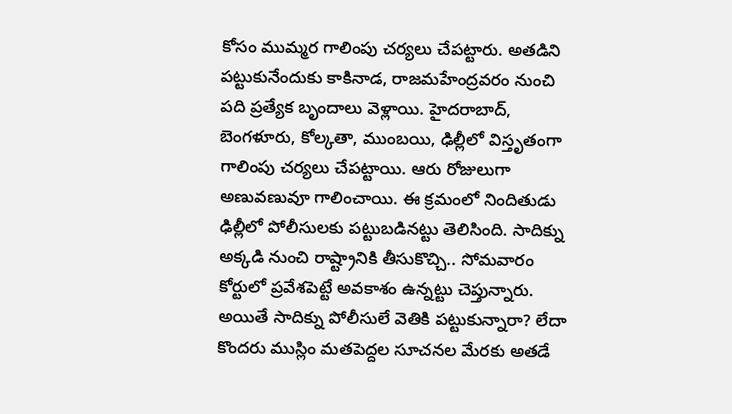కోసం ముమ్మర గాలింపు చర్యలు చేపట్టారు. అతడిని పట్టుకునేందుకు కాకినాడ, రాజమహేంద్రవరం నుంచి పది ప్రత్యేక బృందాలు వెళ్లాయి. హైదరాబాద్, బెంగళూరు, కోల్కతా, ముంబయి, ఢిల్లీలో విస్తృతంగా గాలింపు చర్యలు చేపట్టాయి. ఆరు రోజులుగా అణువణువూ గాలించాయి. ఈ క్రమంలో నిందితుడు ఢిల్లీలో పోలీసులకు పట్టుబడినట్టు తెలిసింది. సాదిక్ను అక్కడి నుంచి రాష్ట్రానికి తీసుకొచ్చి.. సోమవారం కోర్టులో ప్రవేశపెట్టే అవకాశం ఉన్నట్టు చెప్తున్నారు. అయితే సాదిక్ను పోలీసులే వెతికి పట్టుకున్నారా? లేదా కొందరు ముస్లిం మతపెద్దల సూచనల మేరకు అతడే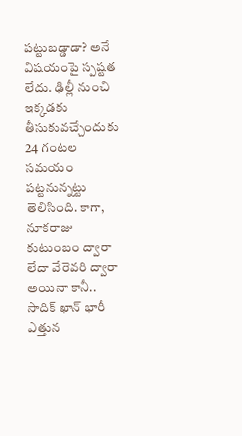పట్టుబడ్డాడా? అనే విషయంపై స్పష్టత లేదు. ఢిల్లీ నుంచి ఇక్కడకు తీసుకువచ్చేందుకు 24 గంటల సమయం పట్టనున్నట్టు తెలిసింది. కాగా, నూకరాజు కుటుంబం ద్వారా లేదా వేరెవరి ద్వారా అయినా కానీ.. సాదిక్ ఖాన్ భారీ ఎత్తున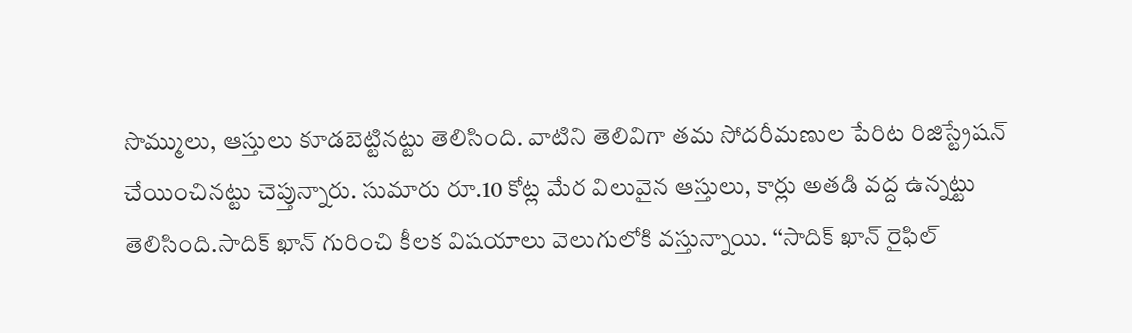సొమ్ములు, ఆస్తులు కూడబెట్టినట్టు తెలిసింది. వాటిని తెలివిగా తమ సోదరీమణుల పేరిట రిజిస్ట్రేషన్ చేయించినట్టు చెప్తున్నారు. సుమారు రూ.10 కోట్ల మేర విలువైన ఆస్తులు, కార్లు అతడి వద్ద ఉన్నట్టు తెలిసింది.సాదిక్ ఖాన్ గురించి కీలక విషయాలు వెలుగులోకి వస్తున్నాయి. ‘‘సాదిక్ ఖాన్ రైఫిల్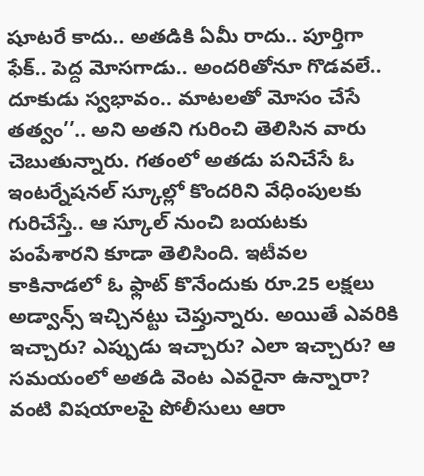షూటరే కాదు.. అతడికి ఏమీ రాదు.. పూర్తిగా ఫేక్.. పెద్ద మోసగాడు.. అందరితోనూ గొడవలే.. దూకుడు స్వభావం.. మాటలతో మోసం చేసే తత్వం’’.. అని అతని గురించి తెలిసిన వారు చెబుతున్నారు. గతంలో అతడు పనిచేసే ఓ ఇంటర్నేషనల్ స్కూల్లో కొందరిని వేధింపులకు గురిచేస్తే.. ఆ స్కూల్ నుంచి బయటకు పంపేశారని కూడా తెలిసింది. ఇటీవల కాకినాడలో ఓ ఫ్లాట్ కొనేందుకు రూ.25 లక్షలు అడ్వాన్స్ ఇచ్చినట్టు చెప్తున్నారు. అయితే ఎవరికి ఇచ్చారు? ఎప్పుడు ఇచ్చారు? ఎలా ఇచ్చారు? ఆ సమయంలో అతడి వెంట ఎవరైనా ఉన్నారా? వంటి విషయాలపై పోలీసులు ఆరా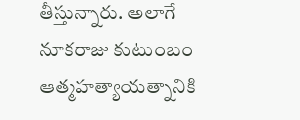తీస్తున్నారు. అలాగే నూకరాజు కుటుంబం ఆత్మహత్యాయత్నానికి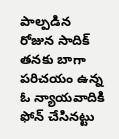పాల్పడిన రోజున సాదిక్ తనకు బాగా పరిచయం ఉన్న ఓ న్యాయవాదికి ఫోన్ చేసినట్టు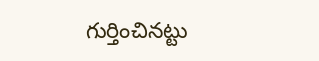గుర్తించినట్టు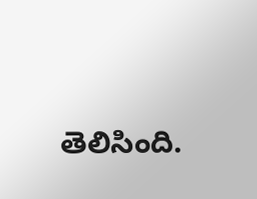తెలిసింది.